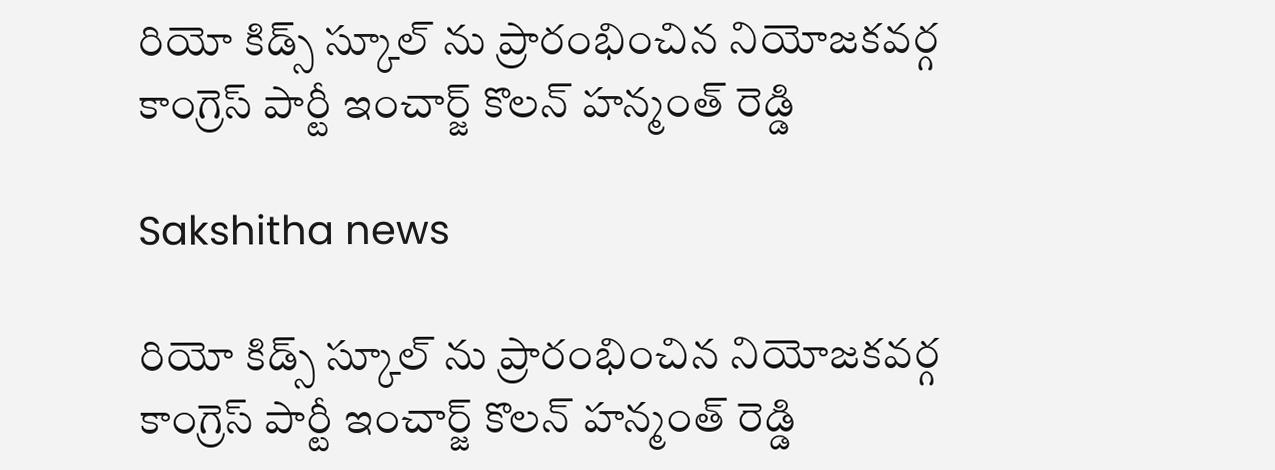రియో కిడ్స్ స్కూల్ ను ప్రారంభించిన నియోజకవర్గ కాంగ్రెస్ పార్టీ ఇంచార్జ్ కొలన్ హన్మంత్ రెడ్డి

Sakshitha news

రియో కిడ్స్ స్కూల్ ను ప్రారంభించిన నియోజకవర్గ కాంగ్రెస్ పార్టీ ఇంచార్జ్ కొలన్ హన్మంత్ రెడ్డి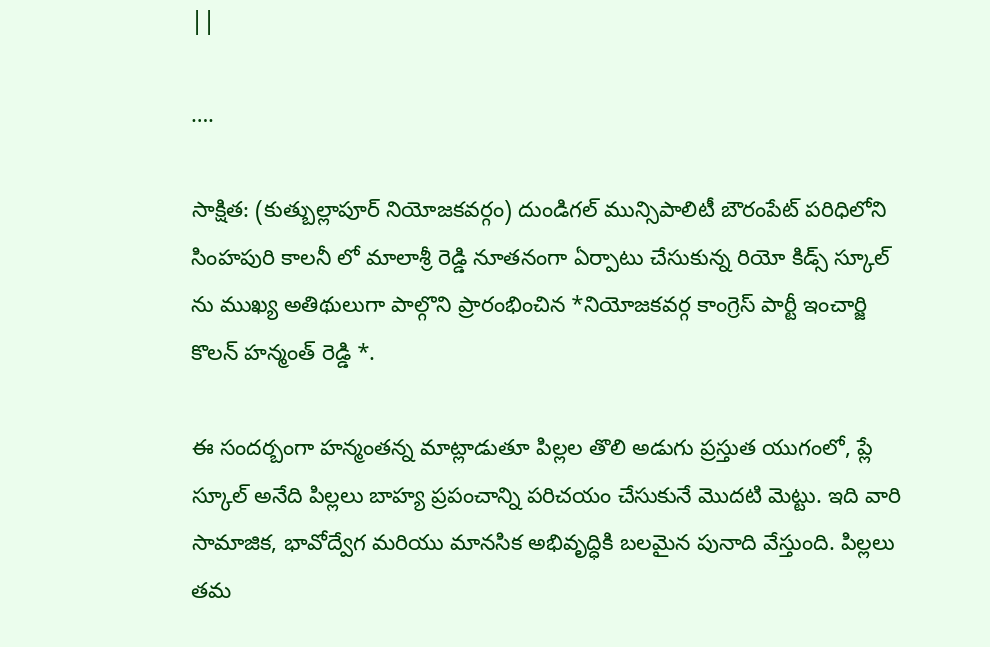||

….

సాక్షిత: (కుత్బుల్లాపూర్ నియోజకవర్గం) దుండిగల్ మున్సిపాలిటీ బౌరంపేట్ పరిధిలోని సింహపురి కాలనీ లో మాలాశ్రీ రెడ్డి నూతనంగా ఏర్పాటు చేసుకున్న రియో కిడ్స్ స్కూల్ ను ముఖ్య అతిథులుగా పాల్గొని ప్రారంభించిన *నియోజకవర్గ కాంగ్రెస్ పార్టీ ఇంచార్జి కొలన్ హన్మంత్ రెడ్డి *.

ఈ సందర్బంగా హన్మంతన్న మాట్లాడుతూ పిల్లల తొలి అడుగు ప్రస్తుత యుగంలో, ప్లే స్కూల్ అనేది పిల్లలు బాహ్య ప్రపంచాన్ని పరిచయం చేసుకునే మొదటి మెట్టు. ఇది వారి సామాజిక, భావోద్వేగ మరియు మానసిక అభివృద్ధికి బలమైన పునాది వేస్తుంది. పిల్లలు తమ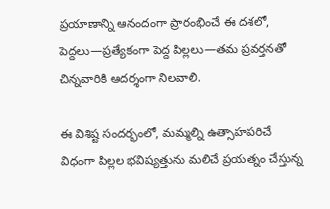ప్రయాణాన్ని ఆనందంగా ప్రారంభించే ఈ దశలో, పెద్దలు—ప్రత్యేకంగా పెద్ద పిల్లలు—తమ ప్రవర్తనతో చిన్నవారికి ఆదర్శంగా నిలవాలి.

ఈ విశిష్ట సందర్భంలో, మమ్మల్ని ఉత్సాహపరిచే విధంగా పిల్లల భవిష్యత్తును మలిచే ప్రయత్నం చేస్తున్న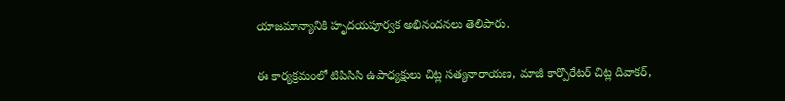యాజమాన్యానికి హృదయపూర్వక అభినందనలు తెలిపారు.

ఈ కార్యక్రమంలో టిపిసిసి ఉపాధ్యక్షులు చిట్ల సత్యనారాయణ, మాజీ కార్పొరేటర్ చిట్ల దివాకర్,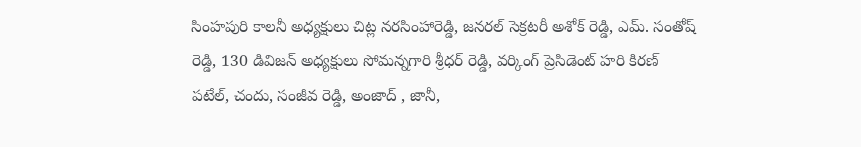సింహపురి కాలనీ అధ్యక్షులు చిట్ల నరసింహారెడ్డి, జనరల్ సెక్రటరీ అశోక్ రెడ్డి, ఎమ్. సంతోష్ రెడ్డి, 130 డివిజన్ అధ్యక్షులు సోమన్నగారి శ్రీధర్ రెడ్డి, వర్కింగ్ ప్రెసిడెంట్ హరి కిరణ్ పటేల్, చందు, సంజీవ రెడ్డి, అంజాద్ , జానీ,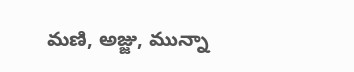మణి, అజ్జు, మున్నా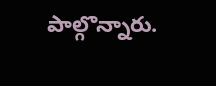పాల్గొన్నారు.